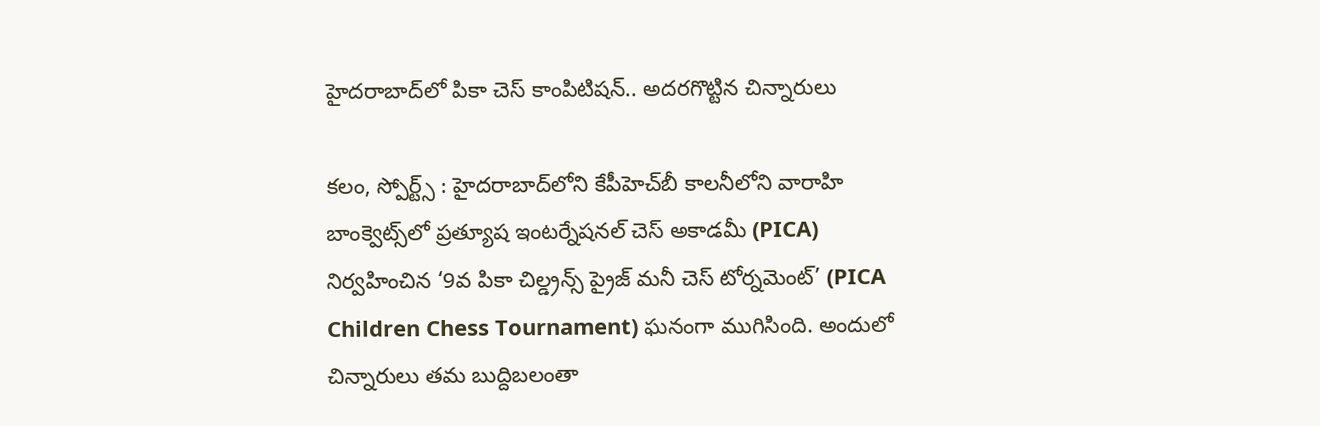హైదరాబాద్‌లో పికా చెస్ కాంపిటిషన్.. అదరగొట్టిన చిన్నారులు

కలం, స్పోర్ట్స్ : హైదరాబాద్‌లోని కేపీహెచ్‌బీ కాలనీలోని వారాహి బాంక్వెట్స్‌లో ప్రత్యూష ఇంటర్నేషనల్ చెస్ అకాడమీ (PICA) నిర్వహించిన ‘9వ పికా చిల్డ్రన్స్ ప్రైజ్ మనీ చెస్ టోర్నమెంట్’ (PICA Children Chess Tournament) ఘనంగా ముగిసింది. అందులో చిన్నారులు తమ బుద్దిబలంతా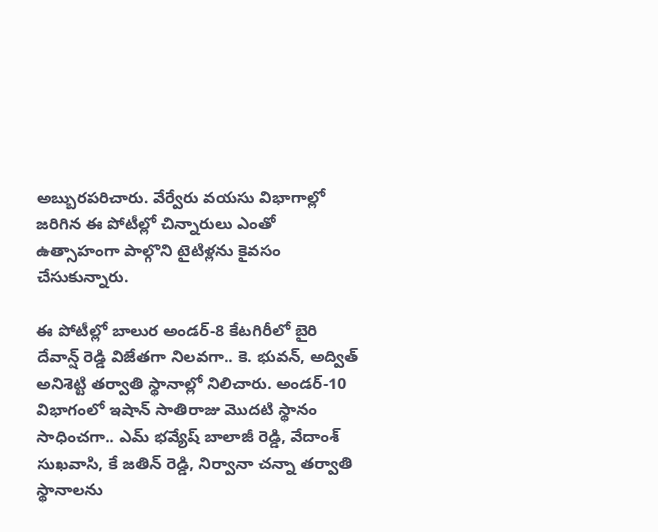అబ్బురపరిచారు. వేర్వేరు వయసు విభాగాల్లో జరిగిన ఈ పోటీల్లో చిన్నారులు ఎంతో ఉత్సాహంగా పాల్గొని టైటిళ్లను కైవసం చేసుకున్నారు.

ఈ పోటీల్లో బాలుర అండర్-8 కేటగిరీలో బైరి దేవాన్ష్ రెడ్డి విజేతగా నిలవగా.. కె. భువన్, అద్విత్ అనిశెట్టి తర్వాతి స్థానాల్లో నిలిచారు. అండర్-10 విభాగంలో ఇషాన్ సాతిరాజు మొదటి స్థానం సాధించగా.. ఎమ్ భవ్యేష్ బాలాజీ రెడ్డి, వేదాంశ్ సుఖవాసి, కే జతిన్ రెడ్డి, నిర్వానా చన్నా తర్వాతి స్థానాలను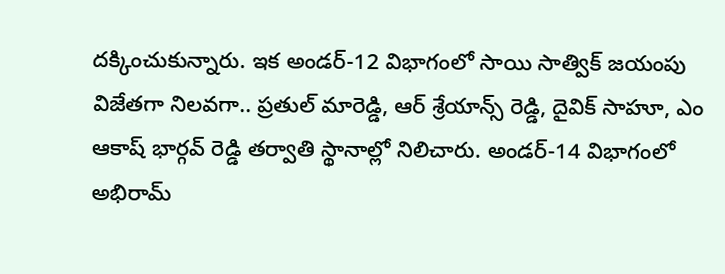దక్కించుకున్నారు. ఇక అండర్-12 విభాగంలో సాయి సాత్విక్ జయంపు విజేతగా నిలవగా.. ప్రతుల్ మారెడ్డి, ఆర్ శ్రేయాన్స్ రెడ్డి, దైవిక్ సాహూ, ఎం ఆకాష్ భార్గవ్ రెడ్డి తర్వాతి స్థానాల్లో నిలిచారు. అండర్-14 విభాగంలో అభిరామ్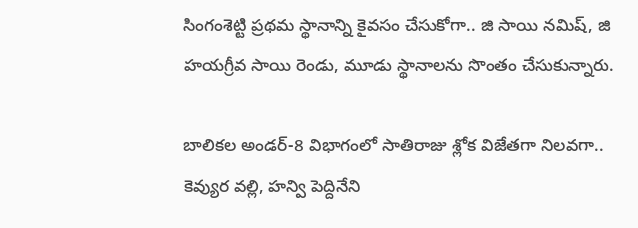సింగంశెట్టి ప్రథమ స్థానాన్ని కైవసం చేసుకోగా.. జి సాయి నమిష్, జి హయగ్రీవ సాయి రెండు, మూడు స్థానాలను సొంతం చేసుకున్నారు.

బాలికల అండర్-8 విభాగంలో సాతిరాజు శ్లోక విజేతగా నిలవగా.. కెవ్యుర వల్లి, హన్వి పెద్దినేని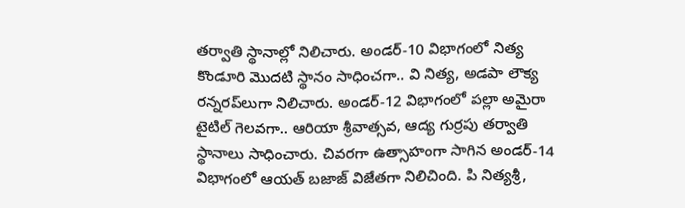తర్వాతి స్థానాల్లో నిలిచారు. అండర్-10 విభాగంలో నిత్య కొండూరి మొదటి స్థానం సాధించగా.. వి నిత్య, అడపా లౌక్య రన్నరప్‌లుగా నిలిచారు. అండర్-12 విభాగంలో పల్లా అమైరా టైటిల్ గెలవగా.. ఆరియా శ్రీవాత్సవ, ఆద్య గుర్రపు తర్వాతి స్థానాలు సాధించారు. చివరగా ఉత్సాహంగా సాగిన అండర్-14 విభాగంలో ఆయత్ బజాజ్ విజేతగా నిలిచింది. పి నిత్యశ్రీ,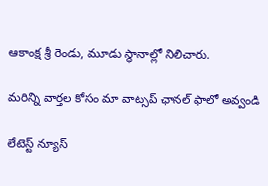ఆకాంక్ష శ్రీ రెండు, మూడు స్థానాల్లో నిలిచారు.

మ‌రిన్ని వార్త‌ల కోసం మా వాట్స‌ప్ ఛాన‌ల్ ఫాలో అవ్వండి

లేటెస్ట్ న్యూస్‌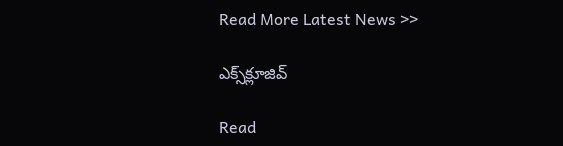Read More Latest News >>

ఎక్స్‌క్లూజివ్‌

Read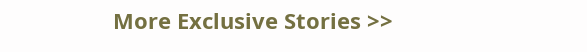More Exclusive Stories >>